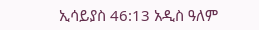ኢሳይያስ 46:13 አዲስ ዓለም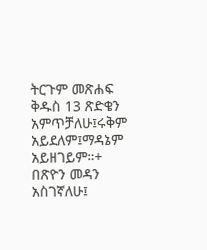ትርጉም መጽሐፍ ቅዱስ 13 ጽድቄን አምጥቻለሁ፤ሩቅም አይደለም፤ማዳኔም አይዘገይም።+ በጽዮን መዳን አስገኛለሁ፤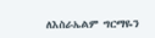ለእስራኤልም ግርማዬን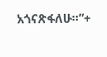አጎናጽፋለሁ።”+